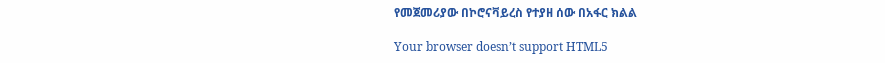የመጀመሪያው በኮሮናቫይረስ የተያዘ ሰው በአፋር ክልል

Your browser doesn’t support HTML5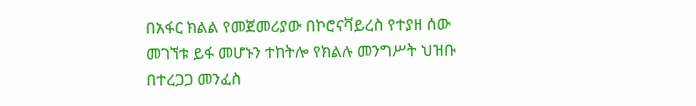በአፋር ክልል የመጀመሪያው በኮሮናቫይረስ የተያዘ ሰው መገኘቱ ይፋ መሆኑን ተከትሎ የክልሉ መንግሥት ህዝቡ በተረጋጋ መንፈስ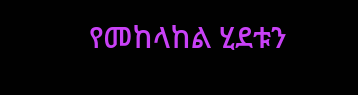የመከላከል ሂደቱን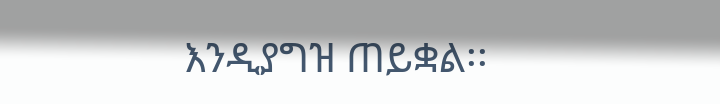እንዲያግዝ ጠይቋል፡፡